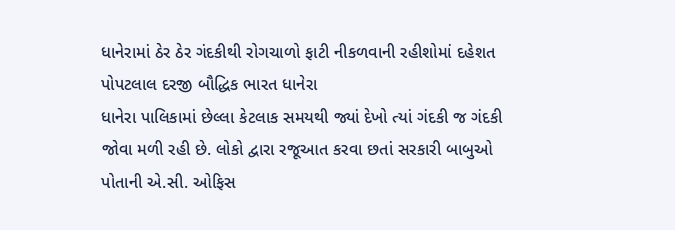ધાનેરામાં ઠેર ઠેર ગંદકીથી રોગચાળો ફાટી નીકળવાની રહીશોમાં દહેશત
પોપટલાલ દરજી બૌદ્ધિક ભારત ધાનેરા
ધાનેરા પાલિકામાં છેલ્લા કેટલાક સમયથી જ્યાં દેખો ત્યાં ગંદકી જ ગંદકી જોવા મળી રહી છે. લોકો દ્વારા રજૂઆત કરવા છતાં સરકારી બાબુઓ પોતાની એ.સી. ઓફિસ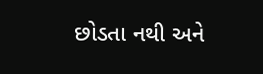છોડતા નથી અને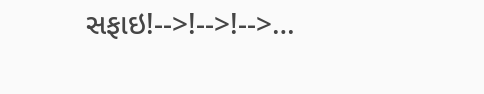સફાઇ!-->!-->!-->…